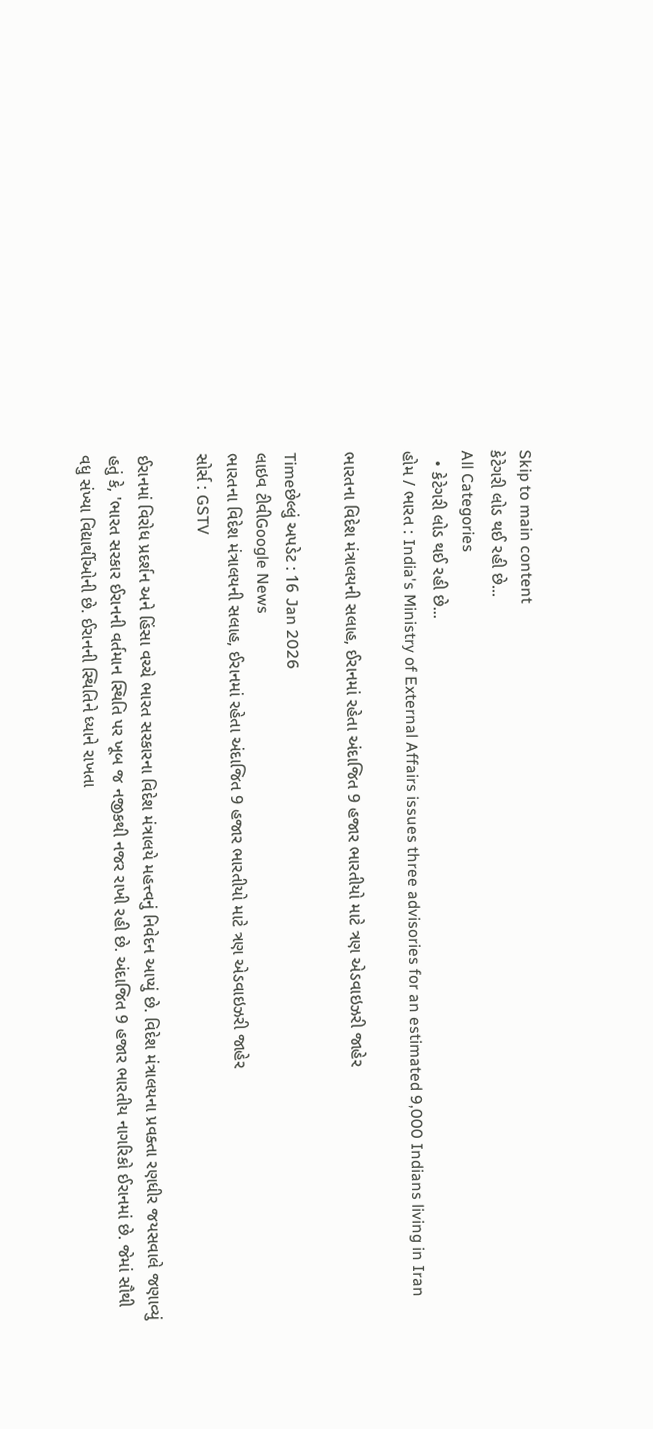Skip to main content
કેટેગરી લોડ થઈ રહી છે...
All Categories
  • કેટેગરી લોડ થઈ રહી છે...
હોમ / ભારત : India's Ministry of External Affairs issues three advisories for an estimated 9,000 Indians living in Iran

ભારતના વિદેશ મંત્રાલયની સલાહ, ઈરાનમાં રહેતા અંદાજિત 9 હજાર ભારતીયો માટે ત્રણ એડવાઇઝરી જાહેર

Timeછેલ્લું અપડેટ : 16 Jan 2026
લાઇવ ટીવીGoogle News
ભારતના વિદેશ મંત્રાલયની સલાહ, ઈરાનમાં રહેતા અંદાજિત 9 હજાર ભારતીયો માટે ત્રણ એડવાઇઝરી જાહેર
સોર્સ : GSTV

ઈરાનમાં વિરોધ પ્રદર્શન અને હિંસા વચ્ચે ભારત સરકારના વિદેશ મંત્રાલયે મહત્ત્વનું નિવેદન આપ્યું છે. વિદેશ મંત્રાલયના પ્રવક્તા રણધીર જયસવાલે જણાવ્યું હતું કે, 'ભારત સરકાર ઈરાનની વર્તમાન સ્થિતિ પર ખૂબ જ નજીકથી નજર રાખી રહી છે. અંદાજિત 9 હજાર ભારતીય નાગરિકો ઈરાનમાં છે. જેમાં સૌથી વધુ સંખ્યા વિદ્યાર્થીઓની છે. ઈરાનની સ્થિતિને ધ્યાને રાખતા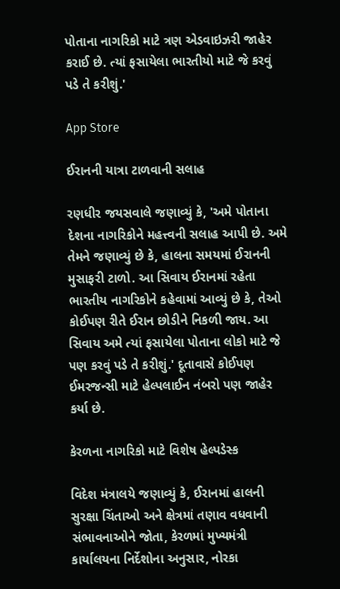પોતાના નાગરિકો માટે ત્રણ એડવાઇઝરી જાહેર કરાઈ છે. ત્યાં ફસાયેલા ભારતીયો માટે જે કરવું પડે તે કરીશું.'

App Store

ઈરાનની યાત્રા ટાળવાની સલાહ

રણધીર જયસવાલે જણાવ્યું કે, 'અમે પોતાના દેશના નાગરિકોને મહત્ત્વની સલાહ આપી છે. અમે તેમને જણાવ્યું છે કે, હાલના સમયમાં ઈરાનની મુસાફરી ટાળો. આ સિવાય ઈરાનમાં રહેતા ભારતીય નાગરિકોને કહેવામાં આવ્યું છે કે, તેઓ કોઈપણ રીતે ઈરાન છોડીને નિકળી જાય. આ સિવાય અમે ત્યાં ફસાયેલા પોતાના લોકો માટે જે પણ કરવું પડે તે કરીશું.' દૂતાવાસે કોઈપણ ઈમરજન્સી માટે હેલ્પલાઈન નંબરો પણ જાહેર કર્યા છે.

કેરળના નાગરિકો માટે વિશેષ હેલ્પડેસ્ક

વિદેશ મંત્રાલયે જણાવ્યું કે, ઈરાનમાં હાલની સુરક્ષા ચિંતાઓ અને ક્ષેત્રમાં તણાવ વધવાની સંભાવનાઓને જોતા, કેરળમાં મુખ્યમંત્રી કાર્યાલયના નિર્દેશોના અનુસાર, નોરકા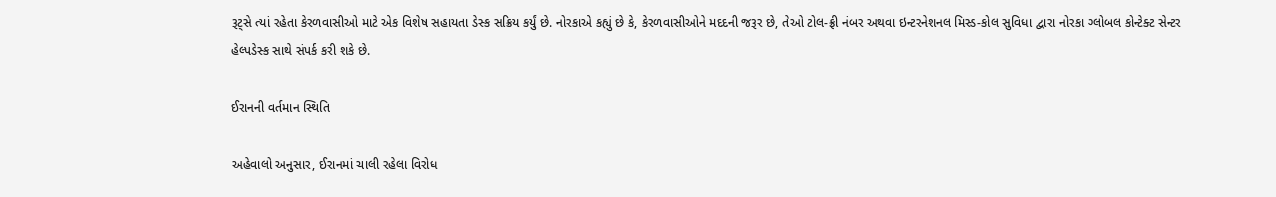રૂટ્સે ત્યાં રહેતા કેરળવાસીઓ માટે એક વિશેષ સહાયતા ડેસ્ક સક્રિય કર્યું છે. નોરકાએ કહ્યું છે કે, કેરળવાસીઓને મદદની જરૂર છે, તેઓ ટોલ-ફ્રી નંબર અથવા ઇન્ટરનેશનલ મિસ્ડ-કોલ સુવિધા દ્વારા નોરકા ગ્લોબલ કોન્ટેક્ટ સેન્ટર હેલ્પડેસ્ક સાથે સંપર્ક કરી શકે છે.

ઈરાનની વર્તમાન સ્થિતિ

અહેવાલો અનુસાર, ઈરાનમાં ચાલી રહેલા વિરોધ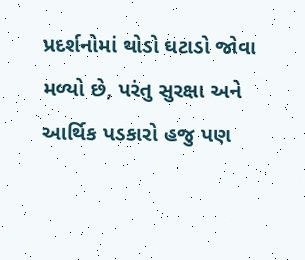પ્રદર્શનોમાં થોડો ઘટાડો જોવા મળ્યો છે, પરંતુ સુરક્ષા અને આર્થિક પડકારો હજુ પણ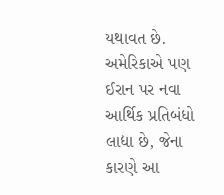યથાવત છે. અમેરિકાએ પણ ઈરાન પર નવા આર્થિક પ્રતિબંધો લાદ્યા છે, જેના કારણે આ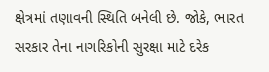ક્ષેત્રમાં તણાવની સ્થિતિ બનેલી છે. જોકે, ભારત સરકાર તેના નાગરિકોની સુરક્ષા માટે દરેક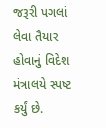જરૂરી પગલાં લેવા તૈયાર હોવાનું વિદેશ મંત્રાલયે સ્પષ્ટ કર્યું છે.